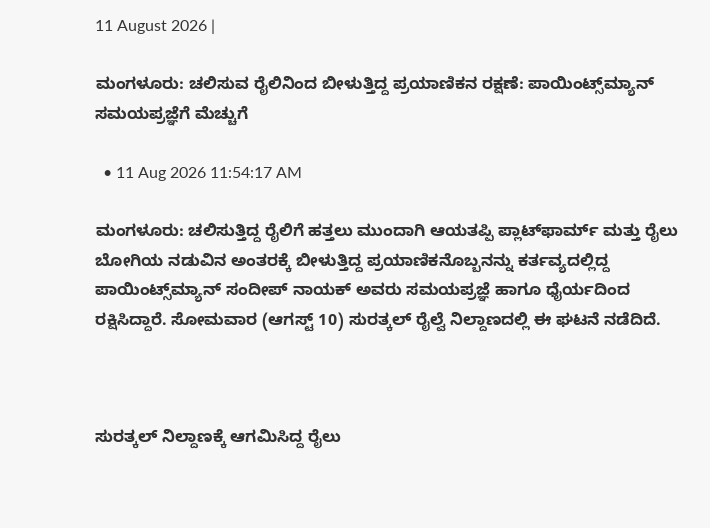11 August 2026 |

ಮಂಗಳೂರು: ಚಲಿಸುವ ರೈಲಿನಿಂದ ಬೀಳುತ್ತಿದ್ದ ಪ್ರಯಾಣಿಕನ ರಕ್ಷಣೆ: ಪಾಯಿಂಟ್ಸ್‌ಮ್ಯಾನ್‌ ಸಮಯಪ್ರಜ್ಞೆಗೆ ಮೆಚ್ಚುಗೆ

  • 11 Aug 2026 11:54:17 AM

ಮಂಗಳೂರು: ಚಲಿಸುತ್ತಿದ್ದ ರೈಲಿಗೆ ಹತ್ತಲು ಮುಂದಾಗಿ ಆಯತಪ್ಪಿ ಪ್ಲಾಟ್‌ಫಾರ್ಮ್ ಮತ್ತು ರೈಲು ಬೋಗಿಯ ನಡುವಿನ ಅಂತರಕ್ಕೆ ಬೀಳುತ್ತಿದ್ದ ಪ್ರಯಾಣಿಕನೊಬ್ಬನನ್ನು ಕರ್ತವ್ಯದಲ್ಲಿದ್ದ ಪಾಯಿಂಟ್ಸ್‌ಮ್ಯಾನ್ ಸಂದೀಪ್ ನಾಯಕ್ ಅವರು ಸಮಯಪ್ರಜ್ಞೆ ಹಾಗೂ ಧೈರ್ಯದಿಂದ ರಕ್ಷಿಸಿದ್ದಾರೆ. ಸೋಮವಾರ (ಆಗಸ್ಟ್ 10) ಸುರತ್ಕಲ್ ರೈಲ್ವೆ ನಿಲ್ದಾಣದಲ್ಲಿ ಈ ಘಟನೆ ನಡೆದಿದೆ.



ಸುರತ್ಕಲ್ ನಿಲ್ದಾಣಕ್ಕೆ ಆಗಮಿಸಿದ್ದ ರೈಲು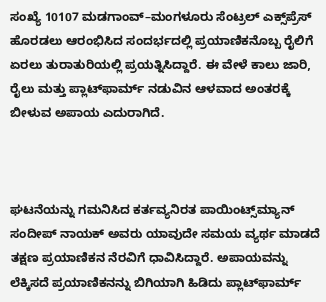ಸಂಖ್ಯೆ 10107 ಮಡಗಾಂವ್–ಮಂಗಳೂರು ಸೆಂಟ್ರಲ್ ಎಕ್ಸ್‌ಪ್ರೆಸ್‌ ಹೊರಡಲು ಆರಂಭಿಸಿದ ಸಂದರ್ಭದಲ್ಲಿ ಪ್ರಯಾಣಿಕನೊಬ್ಬ ರೈಲಿಗೆ ಏರಲು ತುರಾತುರಿಯಲ್ಲಿ ಪ್ರಯತ್ನಿಸಿದ್ದಾರೆ. ಈ ವೇಳೆ ಕಾಲು ಜಾರಿ, ರೈಲು ಮತ್ತು ಪ್ಲಾಟ್‌ಫಾರ್ಮ್ ನಡುವಿನ ಆಳವಾದ ಅಂತರಕ್ಕೆ ಬೀಳುವ ಅಪಾಯ ಎದುರಾಗಿದೆ.



ಘಟನೆಯನ್ನು ಗಮನಿಸಿದ ಕರ್ತವ್ಯನಿರತ ಪಾಯಿಂಟ್ಸ್‌ಮ್ಯಾನ್ ಸಂದೀಪ್ ನಾಯಕ್ ಅವರು ಯಾವುದೇ ಸಮಯ ವ್ಯರ್ಥ ಮಾಡದೆ ತಕ್ಷಣ ಪ್ರಯಾಣಿಕನ ನೆರವಿಗೆ ಧಾವಿಸಿದ್ದಾರೆ. ಅಪಾಯವನ್ನು ಲೆಕ್ಕಿಸದೆ ಪ್ರಯಾಣಿಕನನ್ನು ಬಿಗಿಯಾಗಿ ಹಿಡಿದು ಪ್ಲಾಟ್‌ಫಾರ್ಮ್‌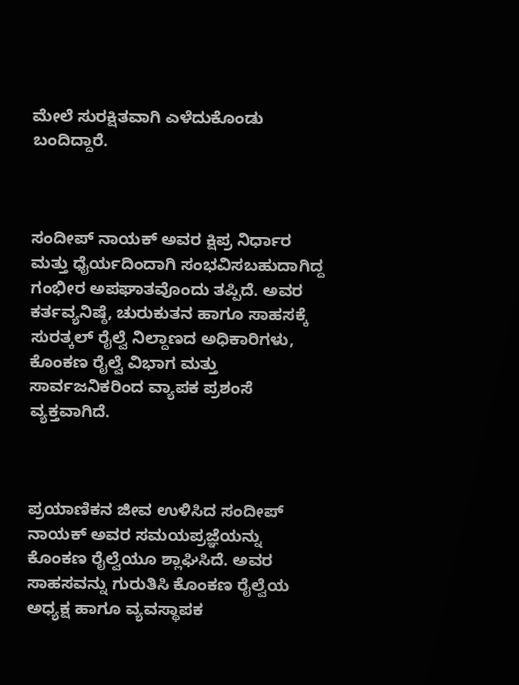ಮೇಲೆ ಸುರಕ್ಷಿತವಾಗಿ ಎಳೆದುಕೊಂಡು ಬಂದಿದ್ದಾರೆ.



ಸಂದೀಪ್ ನಾಯಕ್ ಅವರ ಕ್ಷಿಪ್ರ ನಿರ್ಧಾರ ಮತ್ತು ಧೈರ್ಯದಿಂದಾಗಿ ಸಂಭವಿಸಬಹುದಾಗಿದ್ದ ಗಂಭೀರ ಅಪಘಾತವೊಂದು ತಪ್ಪಿದೆ. ಅವರ ಕರ್ತವ್ಯನಿಷ್ಠೆ, ಚುರುಕುತನ ಹಾಗೂ ಸಾಹಸಕ್ಕೆ ಸುರತ್ಕಲ್ ರೈಲ್ವೆ ನಿಲ್ದಾಣದ ಅಧಿಕಾರಿಗಳು, ಕೊಂಕಣ ರೈಲ್ವೆ ವಿಭಾಗ ಮತ್ತು ಸಾರ್ವಜನಿಕರಿಂದ ವ್ಯಾಪಕ ಪ್ರಶಂಸೆ ವ್ಯಕ್ತವಾಗಿದೆ.



ಪ್ರಯಾಣಿಕನ ಜೀವ ಉಳಿಸಿದ ಸಂದೀಪ್ ನಾಯಕ್ ಅವರ ಸಮಯಪ್ರಜ್ಞೆಯನ್ನು ಕೊಂಕಣ ರೈಲ್ವೆಯೂ ಶ್ಲಾಘಿಸಿದೆ. ಅವರ ಸಾಹಸವನ್ನು ಗುರುತಿಸಿ ಕೊಂಕಣ ರೈಲ್ವೆಯ ಅಧ್ಯಕ್ಷ ಹಾಗೂ ವ್ಯವಸ್ಥಾಪಕ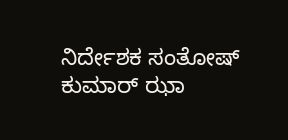ನಿರ್ದೇಶಕ ಸಂತೋಷ್ ಕುಮಾರ್ ಝಾ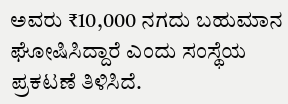ಅವರು ₹10,000 ನಗದು ಬಹುಮಾನ ಘೋಷಿಸಿದ್ದಾರೆ ಎಂದು ಸಂಸ್ಥೆಯ ಪ್ರಕಟಣೆ ತಿಳಿಸಿದೆ.